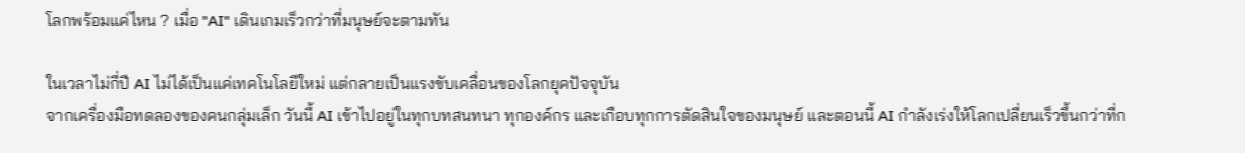โลกพร้อมแค่ไหน ? เมื่อ "AI" เดินเกมเร็วกว่าที่มนุษย์จะตามทัน

ในเวลาไม่กี่ปี AI ไม่ได้เป็นแค่เทคโนโลยีใหม่ แต่กลายเป็นแรงขับเคลื่อนของโลกยุคปัจจุบัน
จากเครื่องมือทดลองของคนกลุ่มเล็ก วันนี้ AI เข้าไปอยู่ในทุกบทสนทนา ทุกองค์กร และเกือบทุกการตัดสินใจของมนุษย์ และตอนนี้ AI กำลังเร่งให้โลกเปลี่ยนเร็วขึ้นกว่าที่ก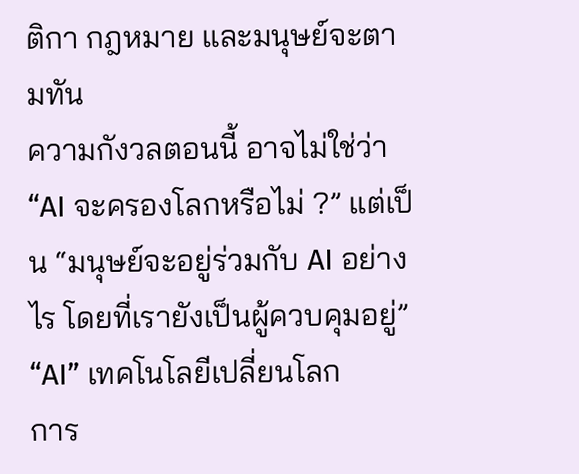ติกา กฎหมาย และมนุษย์จะตามทัน
ความกังวลตอนนี้ อาจไม่ใช่ว่า “AI จะครองโลกหรือไม่ ?” แต่เป็น “มนุษย์จะอยู่ร่วมกับ AI อย่างไร โดยที่เรายังเป็นผู้ควบคุมอยู่”
“AI” เทคโนโลยีเปลี่ยนโลก
การ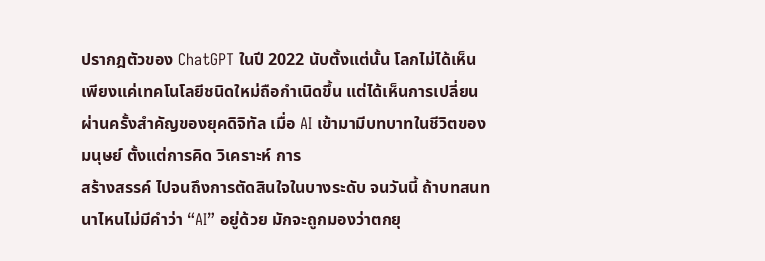ปรากฎตัวของ ChatGPT ในปี 2022 นับตั้งแต่นั้น โลกไม่ได้เห็นเพียงแค่เทคโนโลยีชนิดใหม่ถือกำเนิดขึ้น แต่ได้เห็นการเปลี่ยนผ่านครั้งสำคัญของยุคดิจิทัล เมื่อ AI เข้ามามีบทบาทในชีวิตของมนุษย์ ตั้งแต่การคิด วิเคราะห์ การ
สร้างสรรค์ ไปจนถึงการตัดสินใจในบางระดับ จนวันนี้ ถ้าบทสนทนาไหนไม่มีคำว่า “AI” อยู่ด้วย มักจะถูกมองว่าตกยุ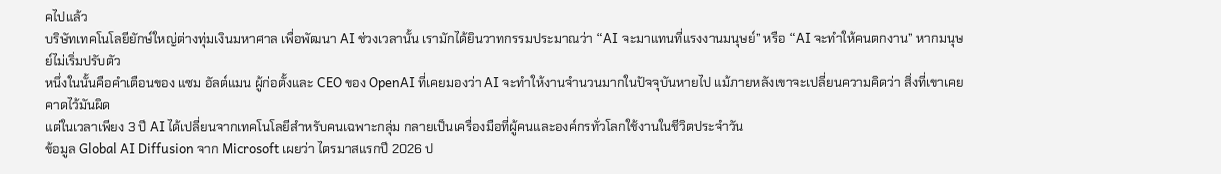คไปแล้ว
บริษัทเทคโนโลยียักษ์ใหญ่ต่างทุ่มเงินมหาศาล เพื่อพัฒนา AI ช่วงเวลานั้น เรามักได้ยินวาทกรรมประมาณว่า “AI จะมาแทนที่แรงงานมนุษย์” หรือ “AI จะทำให้คนตกงาน” หากมนุษย์ไม่เริ่มปรับตัว
หนึ่งในนั้นคือคำเตือนของ แซม อัลต์แมน ผู้ก่อตั้งและ CEO ของ OpenAI ที่เคยมองว่า AI จะทำให้งานจำนวนมากในปัจจุบันหายไป แม้ภายหลังเขาจะเปลี่ยนความคิดว่า สิ่งที่เขาเคยคาดไว้มันผิด
แต่ในเวลาเพียง 3 ปี AI ได้เปลี่ยนจากเทคโนโลยีสำหรับคนเฉพาะกลุ่ม กลายเป็นเครื่องมือที่ผู้คนและองค์กรทั่วโลกใช้งานในชีวิตประจำวัน
ข้อมูล Global AI Diffusion จาก Microsoft เผยว่า ไตรมาสแรกปี 2026 ป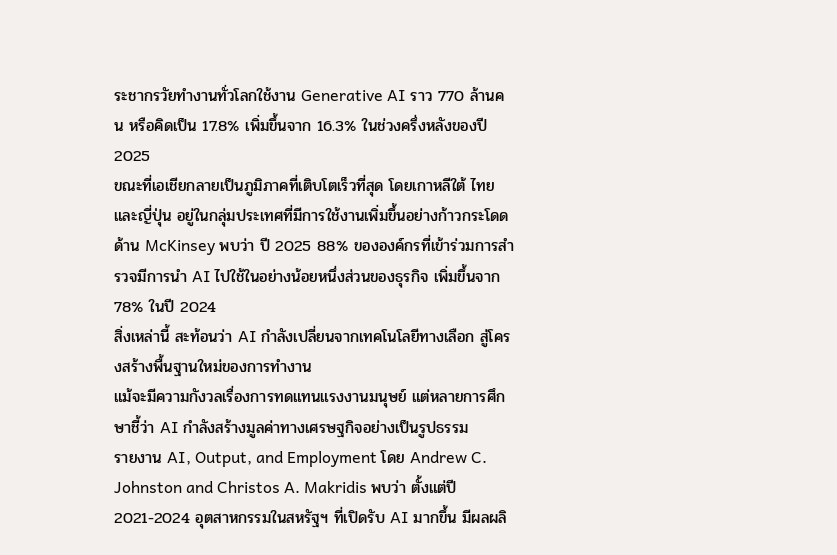ระชากรวัยทำงานทั่วโลกใช้งาน Generative AI ราว 770 ล้านคน หรือคิดเป็น 17.8% เพิ่มขึ้นจาก 16.3% ในช่วงครึ่งหลังของปี 2025
ขณะที่เอเชียกลายเป็นภูมิภาคที่เติบโตเร็วที่สุด โดยเกาหลีใต้ ไทย และญี่ปุ่น อยู่ในกลุ่มประเทศที่มีการใช้งานเพิ่มขึ้นอย่างก้าวกระโดด
ด้าน McKinsey พบว่า ปี 2025 88% ขององค์กรที่เข้าร่วมการสำรวจมีการนำ AI ไปใช้ในอย่างน้อยหนึ่งส่วนของธุรกิจ เพิ่มขึ้นจาก 78% ในปี 2024
สิ่งเหล่านี้ สะท้อนว่า AI กำลังเปลี่ยนจากเทคโนโลยีทางเลือก สู่โครงสร้างพื้นฐานใหม่ของการทำงาน
แม้จะมีความกังวลเรื่องการทดแทนแรงงานมนุษย์ แต่หลายการศึกษาชี้ว่า AI กำลังสร้างมูลค่าทางเศรษฐกิจอย่างเป็นรูปธรรม
รายงาน AI, Output, and Employment โดย Andrew C. Johnston and Christos A. Makridis พบว่า ตั้งแต่ปี 2021-2024 อุตสาหกรรมในสหรัฐฯ ที่เปิดรับ AI มากขึ้น มีผลผลิ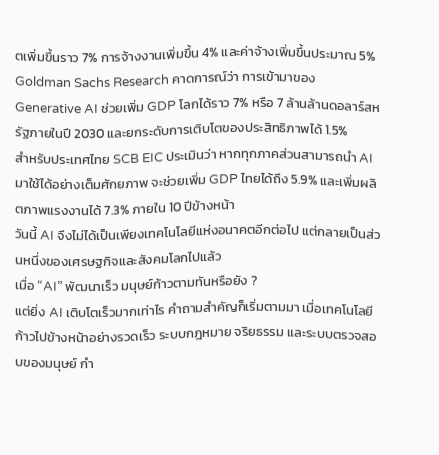ตเพิ่มขึ้นราว 7% การจ้างงานเพิ่มขึ้น 4% และค่าจ้างเพิ่มขึ้นประมาณ 5%
Goldman Sachs Research คาดการณ์ว่า การเข้ามาของ Generative AI ช่วยเพิ่ม GDP โลกได้ราว 7% หรือ 7 ล้านล้านดอลาร์สหรัฐภายในปี 2030 และยกระดับการเติบโตของประสิทธิภาพได้ 1.5%
สำหรับประเทศไทย SCB EIC ประเมินว่า หากทุกภาคส่วนสามารถนำ AI มาใช้ได้อย่างเต็มศักยภาพ จะช่วยเพิ่ม GDP ไทยได้ถึง 5.9% และเพิ่มผลิตภาพแรงงานได้ 7.3% ภายใน 10 ปีข้างหน้า
วันนี้ AI จึงไม่ได้เป็นเพียงเทคโนโลยีแห่งอนาคตอีกต่อไป แต่กลายเป็นส่วนหนึ่งของเศรษฐกิจและสังคมโลกไปแล้ว
เมื่อ “AI” พัฒนาเร็ว มนุษย์ก้าวตามทันหรือยัง ?
แต่ยิ่ง AI เติบโตเร็วมากเท่าไร คำถามสำคัญก็เริ่มตามมา เมื่อเทคโนโลยีก้าวไปข้างหน้าอย่างรวดเร็ว ระบบกฎหมาย จริยธรรม และระบบตรวจสอบของมนุษย์ กำ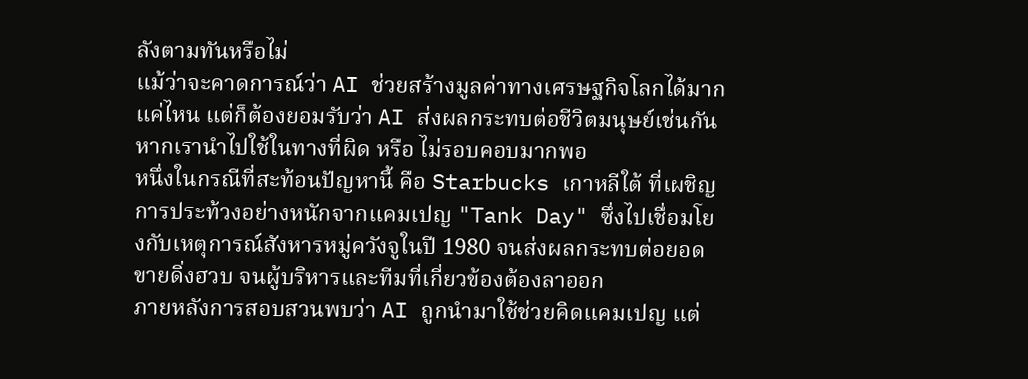ลังตามทันหรือไม่
แม้ว่าจะคาดการณ์ว่า AI ช่วยสร้างมูลค่าทางเศรษฐกิจโลกได้มากแค่ไหน แต่ก็ต้องยอมรับว่า AI ส่งผลกระทบต่อชีวิตมนุษย์เช่นกัน หากเรานำไปใช้ในทางที่ผิด หรือ ไม่รอบคอบมากพอ
หนึ่งในกรณีที่สะท้อนปัญหานี้ คือ Starbucks เกาหลีใต้ ที่เผชิญการประท้วงอย่างหนักจากแคมเปญ "Tank Day" ซึ่งไปเชื่อมโยงกับเหตุการณ์สังหารหมู่ควังจูในปี 1980 จนส่งผลกระทบต่อยอดขายดิ่งฮวบ จนผู้บริหารและทีมที่เกี่ยวข้องต้องลาออก
ภายหลังการสอบสวนพบว่า AI ถูกนำมาใช้ช่วยคิดแคมเปญ แต่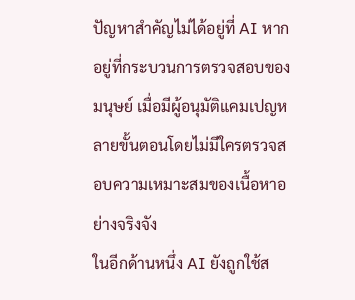ปัญหาสำคัญไม่ได้อยู่ที่ AI หากอยู่ที่กระบวนการตรวจสอบของมนุษย์ เมื่อมีผู้อนุมัติแคมเปญหลายขั้นตอนโดยไม่มีใครตรวจสอบความเหมาะสมของเนื้อหาอย่างจริงจัง
ในอีกด้านหนึ่ง AI ยังถูกใช้ส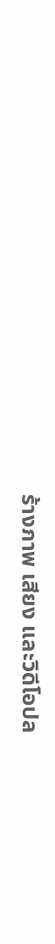ร้างภาพ เสียง และวิดีโอปล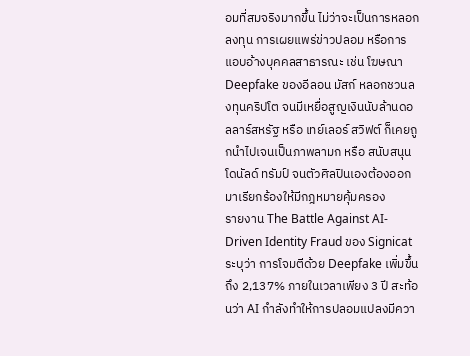อมที่สมจริงมากขึ้น ไม่ว่าจะเป็นการหลอกลงทุน การเผยแพร่ข่าวปลอม หรือการแอบอ้างบุคคลสาธารณะ เช่น โฆษณา Deepfake ของอีลอน มัสก์ หลอกชวนลงทุนคริปโต จนมีเหยื่อสูญเงินนับล้านดอลลาร์สหรัฐ หรือ เทย์เลอร์ สวิฟต์ ก็เคยถูกนำไปเจนเป็นภาพลามก หรือ สนับสนุนโดนัลด์ ทรัมป์ จนตัวศิลปินเองต้องออกมาเรียกร้องให้มีกฎหมายคุ้มครอง
รายงาน The Battle Against AI-Driven Identity Fraud ของ Signicat ระบุว่า การโจมตีด้วย Deepfake เพิ่มขึ้นถึง 2,137% ภายในเวลาเพียง 3 ปี สะท้อนว่า AI กำลังทำให้การปลอมแปลงมีควา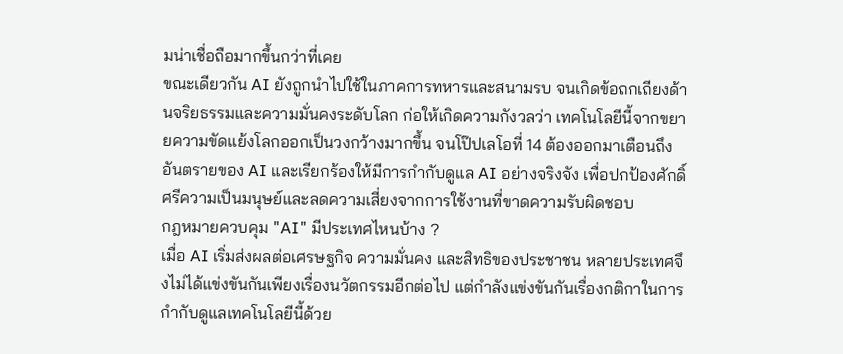มน่าเชื่อถือมากขึ้นกว่าที่เคย
ขณะเดียวกัน AI ยังถูกนำไปใช้ในภาคการทหารและสนามรบ จนเกิดข้อถกเถียงด้านจริยธรรมและความมั่นคงระดับโลก ก่อให้เกิดความกังวลว่า เทคโนโลยีนี้จากขยายความขัดแย้งโลกออกเป็นวงกว้างมากขึ้น จนโป๊ปเลโอที่ 14 ต้องออกมาเตือนถึงอันตรายของ AI และเรียกร้องให้มีการกำกับดูแล AI อย่างจริงจัง เพื่อปกป้องศักดิ์ศรีความเป็นมนุษย์และลดความเสี่ยงจากการใช้งานที่ขาดความรับผิดชอบ
กฎหมายควบคุม "AI" มีประเทศไหนบ้าง ?
เมื่อ AI เริ่มส่งผลต่อเศรษฐกิจ ความมั่นคง และสิทธิของประชาชน หลายประเทศจึงไม่ได้แข่งขันกันเพียงเรื่องนวัตกรรมอีกต่อไป แต่กำลังแข่งขันกันเรื่องกติกาในการกำกับดูแลเทคโนโลยีนี้ด้วย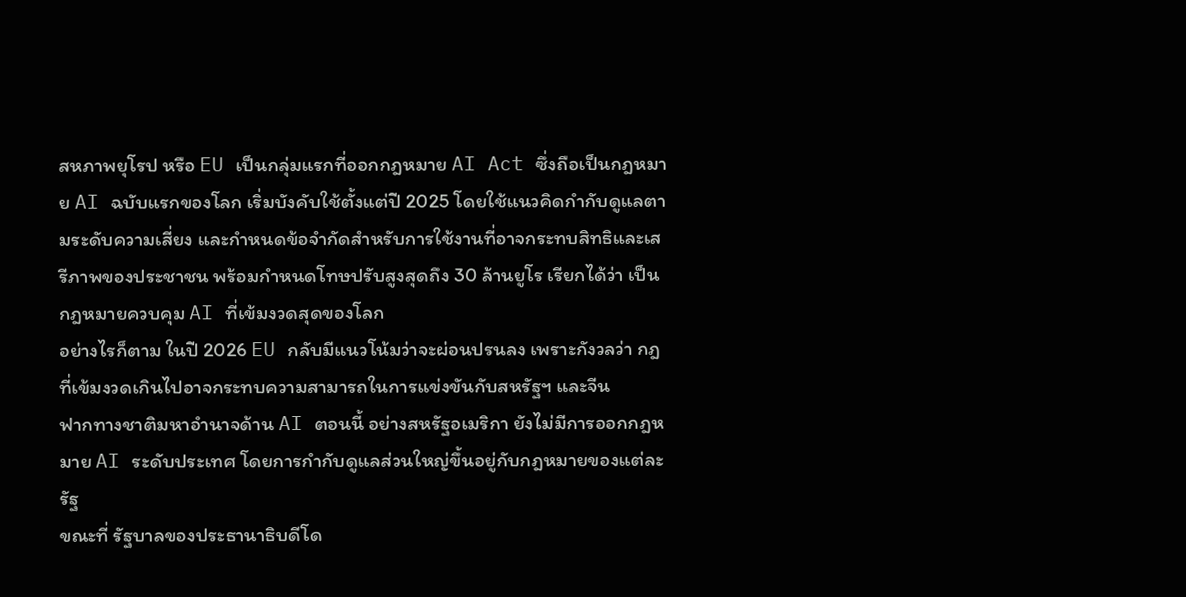สหภาพยุโรป หรือ EU เป็นกลุ่มแรกที่ออกกฎหมาย AI Act ซึ่งถือเป็นกฎหมาย AI ฉบับแรกของโลก เริ่มบังคับใช้ตั้งแต่ปี 2025 โดยใช้แนวคิดกำกับดูแลตามระดับความเสี่ยง และกำหนดข้อจำกัดสำหรับการใช้งานที่อาจกระทบสิทธิและเสรีภาพของประชาชน พร้อมกำหนดโทษปรับสูงสุดถึง 30 ล้านยูโร เรียกได้ว่า เป็นกฎหมายควบคุม AI ที่เข้มงวดสุดของโลก
อย่างไรก็ตาม ในปี 2026 EU กลับมีแนวโน้มว่าจะผ่อนปรนลง เพราะกังวลว่า กฎที่เข้มงวดเกินไปอาจกระทบความสามารถในการแข่งขันกับสหรัฐฯ และจีน
ฟากทางชาติมหาอำนาจด้าน AI ตอนนี้ อย่างสหรัฐอเมริกา ยังไม่มีการออกกฎหมาย AI ระดับประเทศ โดยการกำกับดูแลส่วนใหญ่ขึ้นอยู่กับกฎหมายของแต่ละรัฐ
ขณะที่ รัฐบาลของประธานาธิบดีโด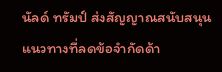นัลด์ ทรัมป์ ส่งสัญญาณสนับสนุนแนวทางที่ลดข้อจำกัดด้า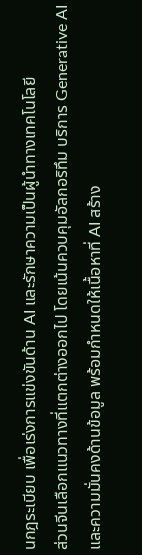นกฎระเบียบ เพื่อเร่งการแข่งขันด้าน AI และรักษาความเป็นผู้นำทางเทคโนโลยี
ส่วนจีนเลือกแนวทางที่แตกต่างออกไป โดยเน้นควบคุมอัลกอริทึม บริการ Generative AI และความมั่นคงด้านข้อมูล พร้อมกำหนดให้เนื้อหาที่ AI สร้าง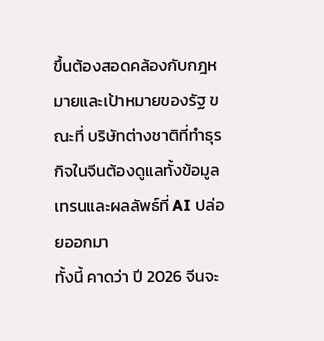ขึ้นต้องสอดคล้องกับกฎหมายและเป้าหมายของรัฐ ขณะที่ บริษัทต่างชาติที่ทำธุรกิจในจีนต้องดูแลทั้งข้อมูลเทรนและผลลัพธ์ที่ AI ปล่อยออกมา
ทั้งนี้ คาดว่า ปี 2026 จีนจะ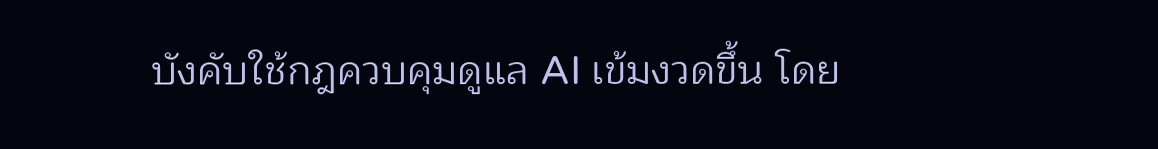บังคับใช้กฎควบคุมดูแล AI เข้มงวดขึ้น โดย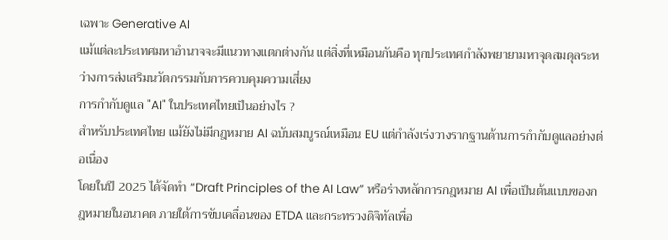เฉพาะ Generative AI
แม้แต่ละประเทศมหาอำนาจจะมีแนวทางแตกต่างกัน แต่สิ่งที่เหมือนกันคือ ทุกประเทศกำลังพยายามหาจุดสมดุลระหว่างการส่งเสริมนวัตกรรมกับการควบคุมความเสี่ยง
การกำกับดูแล "AI" ในประเทศไทยเป็นอย่างไร ?
สำหรับประเทศไทย แม้ยังไม่มีกฎหมาย AI ฉบับสมบูรณ์เหมือน EU แต่กำลังเร่งวางรากฐานด้านการกำกับดูแลอย่างต่อเนื่อง
โดยในปี 2025 ได้จัดทำ “Draft Principles of the AI Law” หรือร่างหลักการกฎหมาย AI เพื่อเป็นต้นแบบของกฎหมายในอนาคต ภายใต้การขับเคลื่อนของ ETDA และกระทรวงดิจิทัลเพื่อ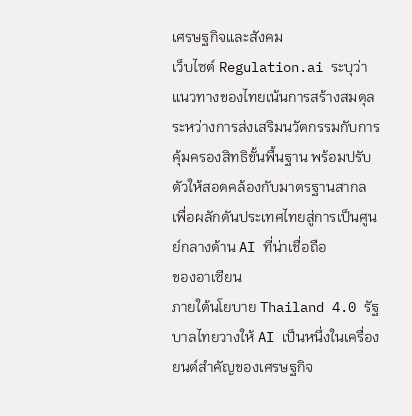เศรษฐกิจและสังคม
เว็บไซต์ Regulation.ai ระบุว่า แนวทางของไทยเน้นการสร้างสมดุลระหว่างการส่งเสริมนวัตกรรมกับการคุ้มครองสิทธิขั้นพื้นฐาน พร้อมปรับตัวให้สอดคล้องกับมาตรฐานสากล เพื่อผลักดันประเทศไทยสู่การเป็นศูนย์กลางด้าน AI ที่น่าเชื่อถือ
ของอาเซียน
ภายใต้นโยบาย Thailand 4.0 รัฐบาลไทยวางให้ AI เป็นหนึ่งในเครื่องยนต์สำคัญของเศรษฐกิจ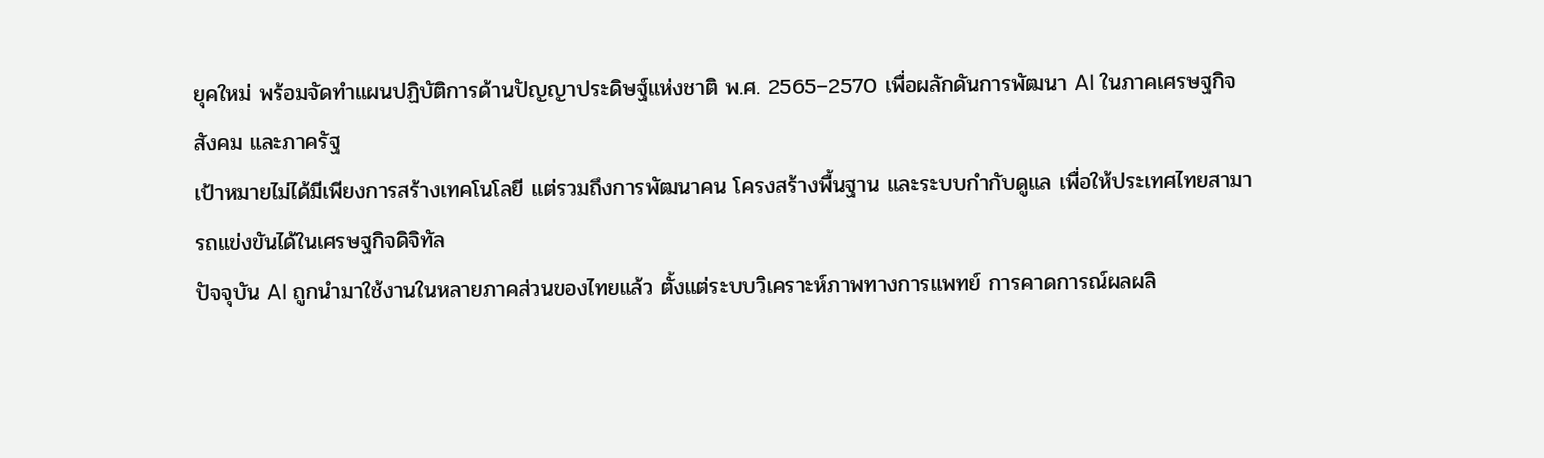ยุคใหม่ พร้อมจัดทำแผนปฏิบัติการด้านปัญญาประดิษฐ์แห่งชาติ พ.ศ. 2565–2570 เพื่อผลักดันการพัฒนา AI ในภาคเศรษฐกิจ สังคม และภาครัฐ
เป้าหมายไม่ได้มีเพียงการสร้างเทคโนโลยี แต่รวมถึงการพัฒนาคน โครงสร้างพื้นฐาน และระบบกำกับดูแล เพื่อให้ประเทศไทยสามารถแข่งขันได้ในเศรษฐกิจดิจิทัล
ปัจจุบัน AI ถูกนำมาใช้งานในหลายภาคส่วนของไทยแล้ว ตั้งแต่ระบบวิเคราะห์ภาพทางการแพทย์ การคาดการณ์ผลผลิ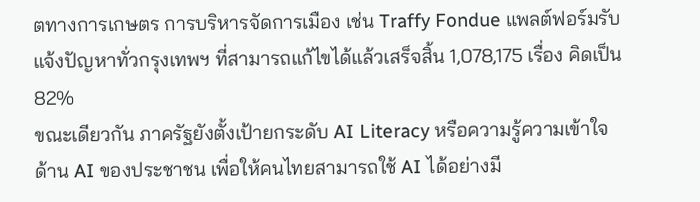ตทางการเกษตร การบริหารจัดการเมือง เช่น Traffy Fondue แพลต์ฟอร์มรับแจ้งปัญหาทั่วกรุงเทพฯ ที่สามารถแก้ไขได้แล้วเสร็จสิ้น 1,078,175 เรื่อง คิดเป็น 82%
ขณะเดียวกัน ภาครัฐยังตั้งเป้ายกระดับ AI Literacy หรือความรู้ความเข้าใจด้าน AI ของประชาชน เพื่อให้คนไทยสามารถใช้ AI ได้อย่างมี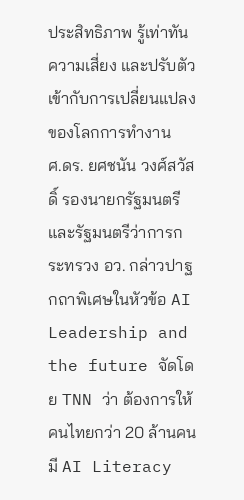ประสิทธิภาพ รู้เท่าทันความเสี่ยง และปรับตัวเข้ากับการเปลี่ยนแปลงของโลกการทำงาน
ศ.ดร. ยศชนัน วงศ์สวัสดิ์ รองนายกรัฐมนตรีและรัฐมนตรีว่าการกระทรวง อว. กล่าวปาฐกถาพิเศษในหัวข้อ AI Leadership and the future จัดโดย TNN ว่า ต้องการให้คนไทยกว่า 20 ล้านคน มี AI Literacy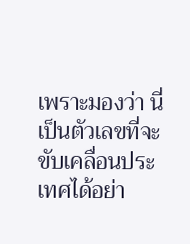เพราะมองว่า นี่เป็นตัวเลขที่จะขับเคลื่อนประเทศได้อย่า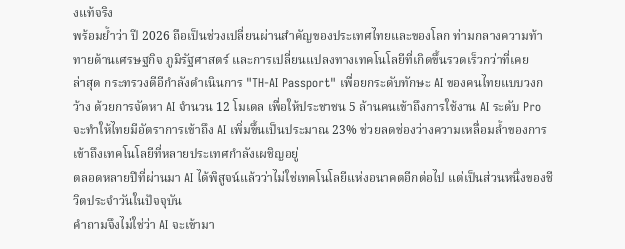งแท้จริง
พร้อมย้ำว่า ปี 2026 ถือเป็นช่วงเปลี่ยนผ่านสำคัญของประเทศไทยและของโลก ท่ามกลางความท้าทายด้านเศรษฐกิจ ภูมิรัฐศาสตร์ และการเปลี่ยนแปลงทางเทคโนโลยีที่เกิดขึ้นรวดเร็วกว่าที่เคย
ล่าสุด กระทรวงดีอีกำลังดำเนินการ "TH-AI Passport" เพื่อยกระดับทักษะ AI ของคนไทยแบบวงกว้าง ด้วยการจัดหา AI จำนวน 12 โมเดล เพื่อให้ประชาชน 5 ล้านคนเข้าถึงการใช้งาน AI ระดับ Pro จะทำให้ไทยมีอัตราการเข้าถึง AI เพิ่มขึ้นเป็นประมาณ 23% ช่วยลดช่องว่างความเหลื่อมล้ำของการเข้าถึงเทคโนโลยีที่หลายประเทศกำลังเผชิญอยู่
ตลอดหลายปีที่ผ่านมา AI ได้พิสูจน์แล้วว่าไม่ใช่เทคโนโลยีแห่งอนาคตอีกต่อไป แต่เป็นส่วนหนึ่งของชีวิตประจำวันในปัจจุบัน
คำถามจึงไม่ใช่ว่า AI จะเข้ามา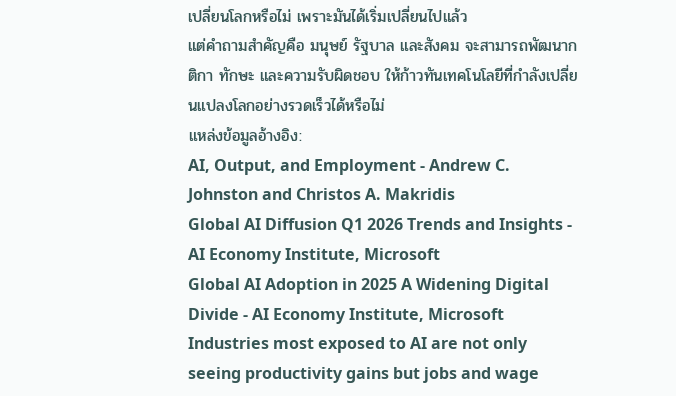เปลี่ยนโลกหรือไม่ เพราะมันได้เริ่มเปลี่ยนไปแล้ว
แต่คำถามสำคัญคือ มนุษย์ รัฐบาล และสังคม จะสามารถพัฒนากติกา ทักษะ และความรับผิดชอบ ให้ก้าวทันเทคโนโลยีที่กำลังเปลี่ยนแปลงโลกอย่างรวดเร็วได้หรือไม่
แหล่งข้อมูลอ้างอิง:
AI, Output, and Employment - Andrew C. Johnston and Christos A. Makridis
Global AI Diffusion Q1 2026 Trends and Insights - AI Economy Institute, Microsoft
Global AI Adoption in 2025 A Widening Digital Divide - AI Economy Institute, Microsoft
Industries most exposed to AI are not only seeing productivity gains but jobs and wage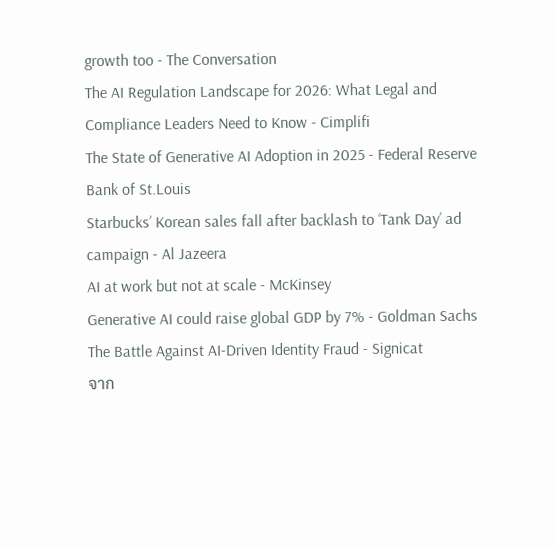growth too - The Conversation
The AI Regulation Landscape for 2026: What Legal and Compliance Leaders Need to Know - Cimplifi
The State of Generative AI Adoption in 2025 - Federal Reserve Bank of St.Louis
Starbucks’ Korean sales fall after backlash to ‘Tank Day’ ad campaign - Al Jazeera
AI at work but not at scale - McKinsey
Generative AI could raise global GDP by 7% - Goldman Sachs
The Battle Against AI-Driven Identity Fraud - Signicat
จาก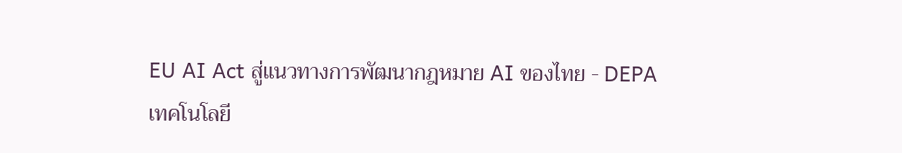EU AI Act สู่แนวทางการพัฒนากฎหมาย AI ของไทย - DEPA
เทคโนโลยี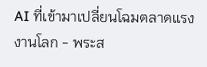AI ที่เข้ามาเปลี่ยนโฉมตลาดแรงงานโลก - พระส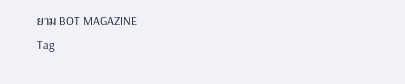ยาม BOT MAGAZINE
Tag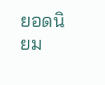ยอดนิยม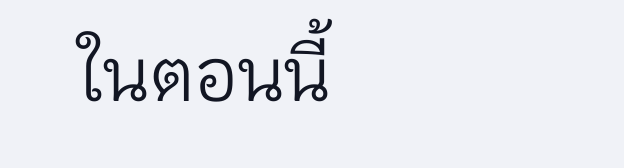ในตอนนี้